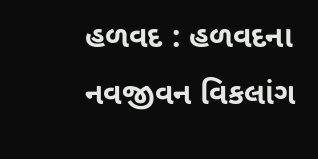હળવદ : હળવદના નવજીવન વિકલાંગ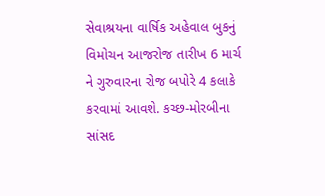સેવાશ્રયના વાર્ષિક અહેવાલ બુકનું વિમોચન આજરોજ તારીખ 6 માર્ચ ને ગુરુવારના રોજ બપોરે 4 કલાકે કરવામાં આવશે. કચ્છ-મોરબીના સાંસદ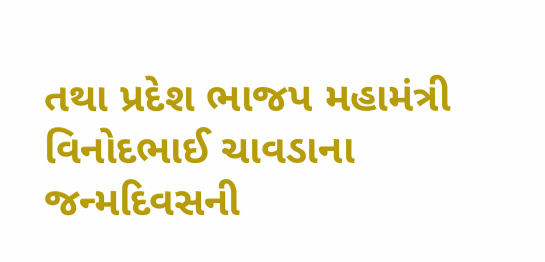તથા પ્રદેશ ભાજપ મહામંત્રી વિનોદભાઈ ચાવડાના જન્મદિવસની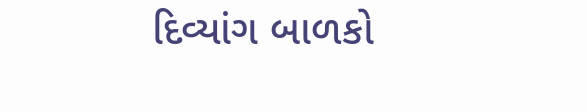દિવ્યાંગ બાળકો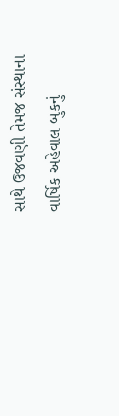સાથે ઉજવણી તેમજ સંસ્થાના વાર્ષિક અહેવાલ બુકનું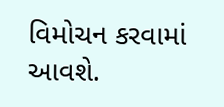વિમોચન કરવામાં આવશે.